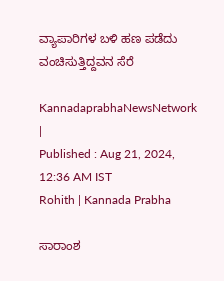ವ್ಯಾಪಾರಿಗಳ ಬಳಿ ಹಣ ಪಡೆದು ವಂಚಿಸುತ್ತಿದ್ದವನ ಸೆರೆ

KannadaprabhaNewsNetwork |
Published : Aug 21, 2024, 12:36 AM IST
Rohith | Kannada Prabha

ಸಾರಾಂಶ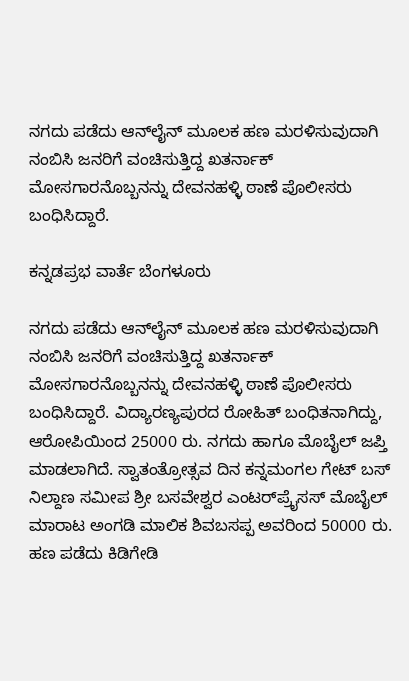ನಗದು ಪಡೆದು ಆನ್‌ಲೈನ್‌ ಮೂಲಕ ಹಣ ಮರಳಿಸುವುದಾಗಿ ನಂಬಿಸಿ ಜನರಿಗೆ ವಂಚಿಸುತ್ತಿದ್ದ ಖತರ್ನಾಕ್‌ ಮೋಸಗಾರನೊಬ್ಬನನ್ನು ದೇವನಹಳ್ಳಿ ಠಾಣೆ ಪೊಲೀಸರು ಬಂಧಿಸಿದ್ದಾರೆ.

ಕನ್ನಡಪ್ರಭ ವಾರ್ತೆ ಬೆಂಗಳೂರು

ನಗದು ಪಡೆದು ಆನ್‌ಲೈನ್‌ ಮೂಲಕ ಹಣ ಮರಳಿಸುವುದಾಗಿ ನಂಬಿಸಿ ಜನರಿಗೆ ವಂಚಿಸುತ್ತಿದ್ದ ಖತರ್ನಾಕ್‌ ಮೋಸಗಾರನೊಬ್ಬನನ್ನು ದೇವನಹಳ್ಳಿ ಠಾಣೆ ಪೊಲೀಸರು ಬಂಧಿಸಿದ್ದಾರೆ. ವಿದ್ಯಾರಣ್ಯಪುರದ ರೋಹಿತ್ ಬಂಧಿತನಾಗಿದ್ದು, ಆರೋಪಿಯಿಂದ 25000 ರು. ನಗದು ಹಾಗೂ ಮೊಬೈಲ್ ಜಪ್ತಿ ಮಾಡಲಾಗಿದೆ. ಸ್ವಾತಂತ್ರೋತ್ಸವ ದಿನ ಕನ್ನಮಂಗಲ ಗೇಟ್ ಬಸ್ ನಿಲ್ದಾಣ ಸಮೀಪ ಶ್ರೀ ಬಸವೇಶ್ವರ ಎಂಟರ್‌ಪ್ರೈಸಸ್‌ ಮೊಬೈಲ್ ಮಾರಾಟ ಅಂಗಡಿ ಮಾಲಿಕ ಶಿವಬಸಪ್ಪ ಅವರಿಂದ 50000 ರು. ಹಣ ಪಡೆದು ಕಿಡಿಗೇಡಿ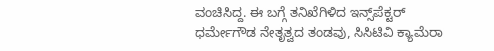ವಂಚಿಸಿದ್ದ. ಈ ಬಗ್ಗೆ ತನಿಖೆಗಿಳಿದ ಇನ್ಸ್‌ಪೆಕ್ಟರ್ ಧರ್ಮೇಗೌಡ ನೇತೃತ್ವದ ತಂಡವು, ಸಿಸಿಟಿವಿ ಕ್ಯಾಮೆರಾ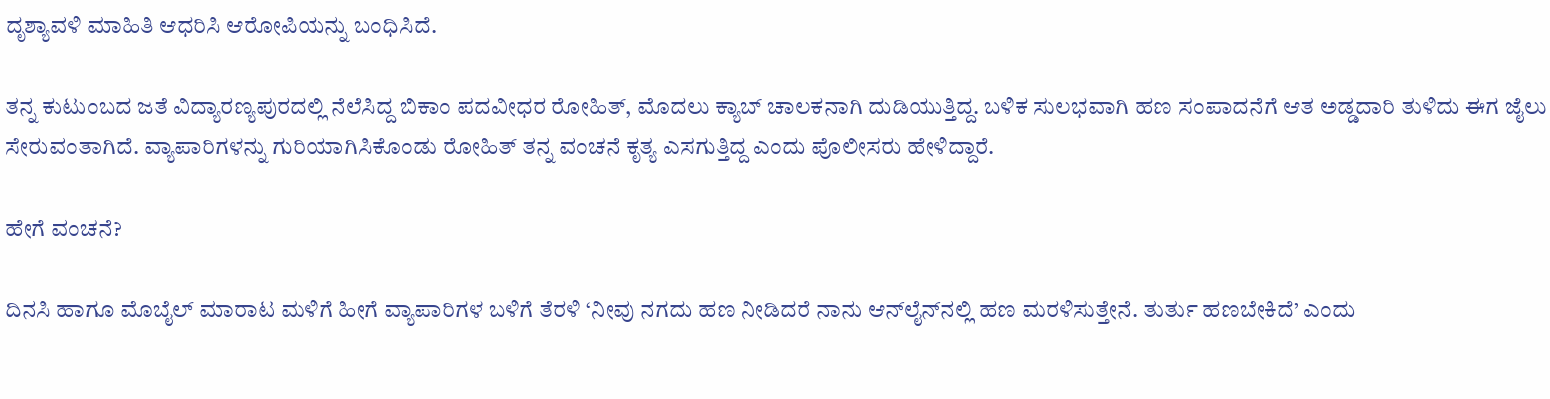ದೃಶ್ಯಾವಳಿ ಮಾಹಿತಿ ಆಧರಿಸಿ ಆರೋಪಿಯನ್ನು ಬಂಧಿಸಿದೆ.

ತನ್ನ ಕುಟುಂಬದ ಜತೆ ವಿದ್ಯಾರಣ್ಯಪುರದಲ್ಲಿ ನೆಲೆಸಿದ್ದ ಬಿಕಾಂ ಪದವೀಧರ ರೋಹಿತ್‌, ಮೊದಲು ಕ್ಯಾಬ್ ಚಾಲಕನಾಗಿ ದುಡಿಯುತ್ತಿದ್ದ. ಬಳಿಕ ಸುಲಭವಾಗಿ ಹಣ ಸಂಪಾದನೆಗೆ ಆತ ಅಡ್ಡದಾರಿ ತುಳಿದು ಈಗ ಜೈಲು ಸೇರುವಂತಾಗಿದೆ. ವ್ಯಾಪಾರಿಗಳನ್ನು ಗುರಿಯಾಗಿಸಿಕೊಂಡು ರೋಹಿತ್ ತನ್ನ ವಂಚನೆ ಕೃತ್ಯ ಎಸಗುತ್ತಿದ್ದ ಎಂದು ಪೊಲೀಸರು ಹೇಳಿದ್ದಾರೆ.

ಹೇಗೆ ವಂಚನೆ?

ದಿನಸಿ ಹಾಗೂ ಮೊಬೈಲ್ ಮಾರಾಟ ಮಳಿಗೆ ಹೀಗೆ ವ್ಯಾಪಾರಿಗಳ ಬಳಿಗೆ ತೆರಳಿ ‘ನೀವು ನಗದು ಹಣ ನೀಡಿದರೆ ನಾನು ಆನ್‌ಲೈನ್‌ನಲ್ಲಿ ಹಣ ಮರಳಿಸುತ್ತೇನೆ. ತುರ್ತು ಹಣಬೇಕಿದೆ’ ಎಂದು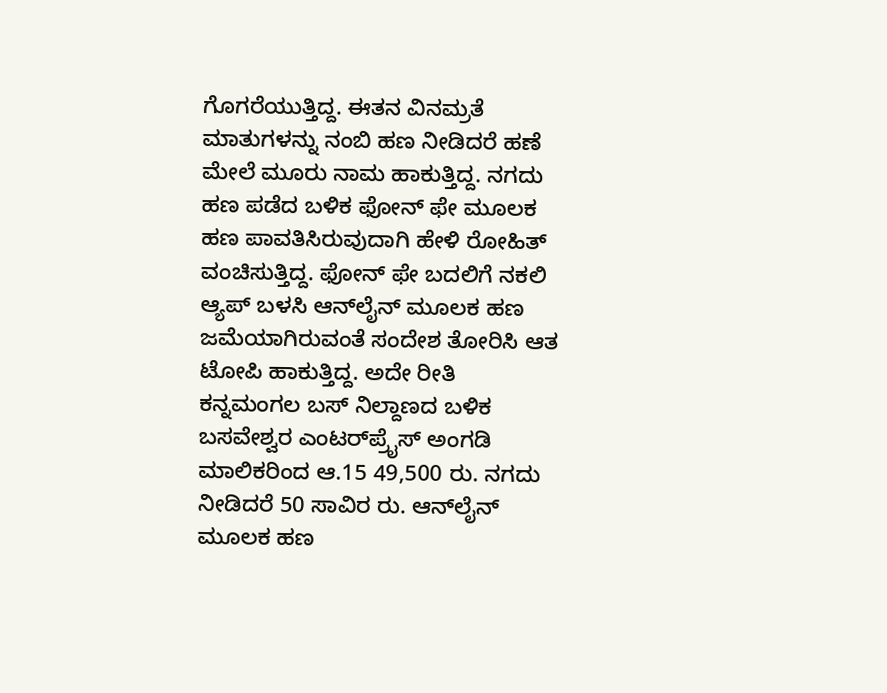ಗೊಗರೆಯುತ್ತಿದ್ದ. ಈತನ ವಿನಮ್ರತೆ ಮಾತುಗಳನ್ನು ನಂಬಿ ಹಣ ನೀಡಿದರೆ ಹಣೆ ಮೇಲೆ ಮೂರು ನಾಮ ಹಾಕುತ್ತಿದ್ದ. ನಗದು ಹಣ ಪಡೆದ ಬಳಿಕ ಫೋನ್‌ ಫೇ ಮೂಲಕ ಹಣ ಪಾವತಿಸಿರುವುದಾಗಿ ಹೇಳಿ ರೋಹಿತ್ ವಂಚಿಸುತ್ತಿದ್ದ. ಫೋನ್ ಫೇ ಬದಲಿಗೆ ನಕಲಿ ಆ್ಯಪ್ ಬಳಸಿ ಆನ್‌ಲೈನ್ ಮೂಲಕ ಹಣ ಜಮೆಯಾಗಿರುವಂತೆ ಸಂದೇಶ ತೋರಿಸಿ ಆತ ಟೋಪಿ ಹಾಕುತ್ತಿದ್ದ. ಅದೇ ರೀತಿ ಕನ್ನಮಂಗಲ ಬಸ್ ನಿಲ್ದಾಣದ ಬಳಿಕ ಬಸವೇಶ್ವರ ಎಂಟರ್‌ಪ್ರೈಸ್‌ ಅಂಗಡಿ ಮಾಲಿಕರಿಂದ ಆ.15 49,500 ರು. ನಗದು ನೀಡಿದರೆ 50 ಸಾವಿರ ರು. ಆನ್‌ಲೈನ್‌ ಮೂಲಕ ಹಣ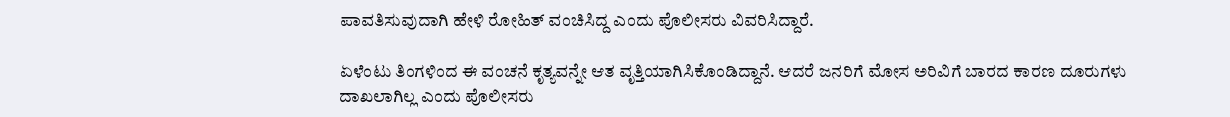ಪಾವತಿಸುವುದಾಗಿ ಹೇಳಿ ರೋಹಿತ್ ವಂಚಿಸಿದ್ದ ಎಂದು ಪೊಲೀಸರು ವಿವರಿಸಿದ್ದಾರೆ.

ಏಳೆಂಟು ತಿಂಗಳಿಂದ ಈ ವಂಚನೆ ಕೃತ್ಯವನ್ನೇ ಆತ ವೃತ್ತಿಯಾಗಿಸಿಕೊಂಡಿದ್ದಾನೆ. ಆದರೆ ಜನರಿಗೆ ಮೋಸ ಅರಿವಿಗೆ ಬಾರದ ಕಾರಣ ದೂರುಗಳು ದಾಖಲಾಗಿಲ್ಲ ಎಂದು ಪೊಲೀಸರು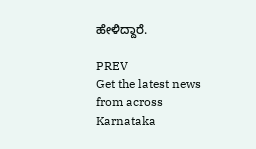ಹೇಳಿದ್ದಾರೆ.

PREV
Get the latest news from across Karnataka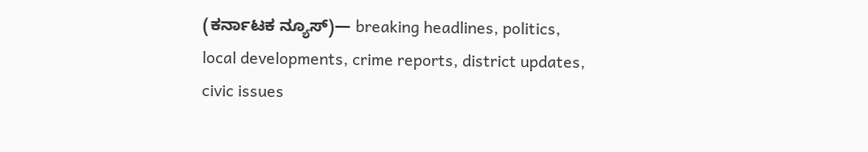(ಕರ್ನಾಟಕ ನ್ಯೂಸ್)— breaking headlines, politics, local developments, crime reports, district updates, civic issues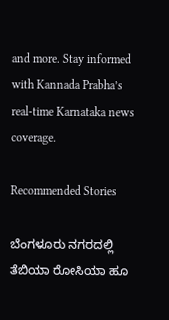and more. Stay informed with Kannada Prabha’s real‑time Karnataka news coverage.

Recommended Stories

ಬೆಂಗಳೂರು ನಗರದಲ್ಲಿ ತೆಬಿಯಾ ರೋಸಿಯಾ ಹೂ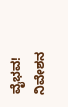ವೈಭವ!
ನಿವೇಶನ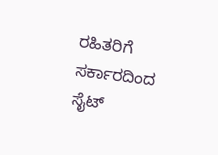ರಹಿತರಿಗೆ ಸರ್ಕಾರದಿಂದ ಸೈಟ್‌